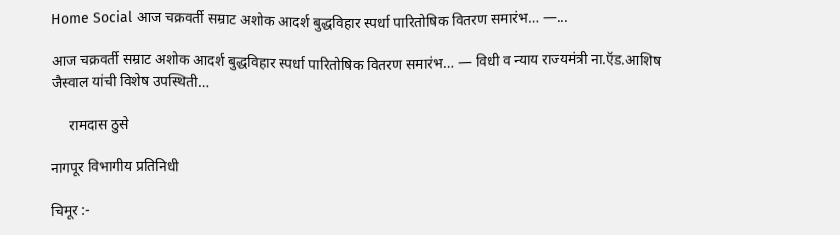Home Social आज चक्रवर्ती सम्राट अशोक आदर्श बुद्धविहार स्पर्धा पारितोषिक वितरण समारंभ… —...

आज चक्रवर्ती सम्राट अशोक आदर्श बुद्धविहार स्पर्धा पारितोषिक वितरण समारंभ… — विधी व न्याय राज्यमंत्री ना.ऍड.आशिष जैस्वाल यांची विशेष उपस्थिती…

     रामदास ठुसे

नागपूर विभागीय प्रतिनिधी

चिमूर :-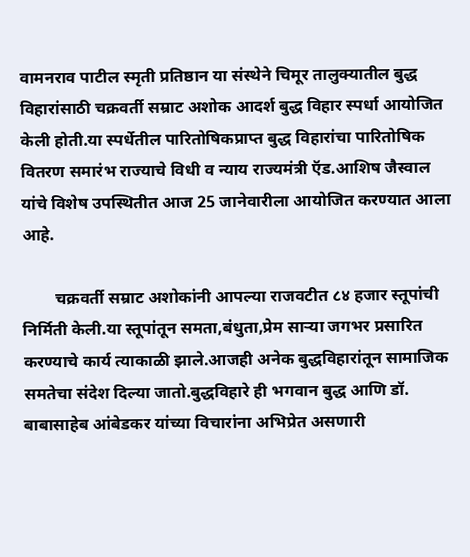वामनराव पाटील स्मृती प्रतिष्ठान या संस्थेने चिमूर तालुक्यातील बुद्ध विहारांसाठी चक्रवर्ती सम्राट अशोक आदर्श बुद्ध विहार स्पर्धा आयोजित केली होती.या स्पर्धेतील पारितोषिकप्राप्त बुद्ध विहारांचा पारितोषिक वितरण समारंभ राज्याचे विधी व न्याय राज्यमंत्री ऍड.आशिष जैस्वाल यांचे विशेष उपस्थितीत आज 25 जानेवारीला आयोजित करण्यात आला आहे.

        चक्रवर्ती सम्राट अशोकांनी आपल्या राजवटीत ८४ हजार स्तूपांची निर्मिती केली.या स्तूपांतून समता,बंधुता,प्रेम साऱ्या जगभर प्रसारित करण्याचे कार्य त्याकाळी झाले.आजही अनेक बुद्धविहारांतून सामाजिक समतेचा संदेश दिल्या जातो.बुद्धविहारे ही भगवान बुद्ध आणि डॉ. बाबासाहेब आंबेडकर यांच्या विचारांना अभिप्रेत असणारी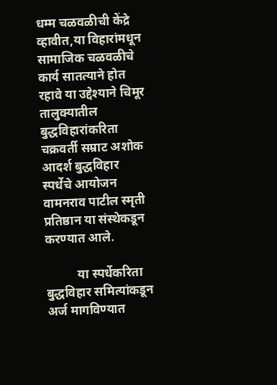धम्म चळवळीची केंद्रे व्हावीत,या विहारांमधून सामाजिक चळवळीचे कार्य सातत्याने होत रहावे या उद्देश्याने चिमूर तालुक्यातील बुद्धविहारांकरिता चक्रवर्ती सम्राट अशोक आदर्श बुद्धविहार स्पर्धेचे आयोजन वामनराव पाटील स्मृती प्रतिष्ठान या संस्थेकडून करण्यात आले.

          या स्पर्धेकरिता बुद्धविहार समित्यांकडून अर्ज मागविण्यात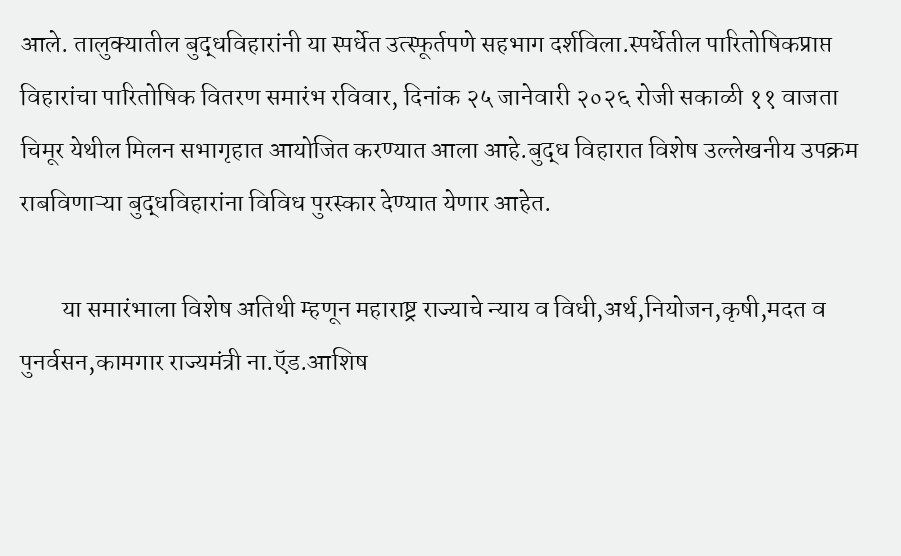आले. तालुक्यातील बुद्धविहारांनी या स्पर्धेत उत्स्फूर्तपणे सहभाग दर्शविला.स्पर्धेतील पारितोषिकप्राप्त विहारांचा पारितोषिक वितरण समारंभ रविवार, दिनांक २५ जानेवारी २०२६ रोजी सकाळी ११ वाजता चिमूर येथील मिलन सभागृहात आयोजित करण्यात आला आहे.बुद्ध विहारात विशेष उल्लेखनीय उपक्रम राबविणाऱ्या बुद्धविहारांना विविध पुरस्कार देण्यात येणार आहेत.

        या समारंभाला विशेष अतिथी म्हणून महाराष्ट्र राज्याचे न्याय व विधी,अर्थ,नियोजन,कृषी,मदत व पुनर्वसन,कामगार राज्यमंत्री ना.ऍड.आशिष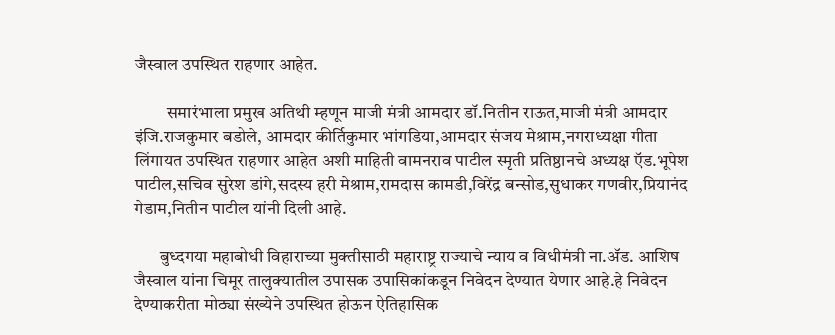जैस्वाल उपस्थित राहणार आहेत.

         समारंभाला प्रमुख अतिथी म्हणून माजी मंत्री आमदार डॉ.नितीन राऊत,माजी मंत्री आमदार इंजि.राजकुमार बडोले, आमदार कीर्तिकुमार भांगडिया,आमदार संजय मेश्राम,नगराध्यक्षा गीता लिंगायत उपस्थित राहणार आहेत अशी माहिती वामनराव पाटील स्मृती प्रतिष्ठानचे अध्यक्ष ऍड.भूपेश पाटील,सचिव सुरेश डांगे,सदस्य हरी मेश्राम,रामदास कामडी,विरेंद्र बन्सोड,सुधाकर गणवीर,प्रियानंद गेडाम,नितीन पाटील यांनी दिली आहे.

       बुध्दगया महाबोधी विहाराच्या मुक्तीसाठी महाराष्ट्र राज्याचे न्याय व विधीमंत्री ना.ॲड. आशिष जैस्वाल यांना चिमूर तालुक्यातील उपासक उपासिकांकडून निवेदन देण्यात येणार आहे.हे निवेदन देण्याकरीता मोठ्या संख्येने उपस्थित होऊन ऐतिहासिक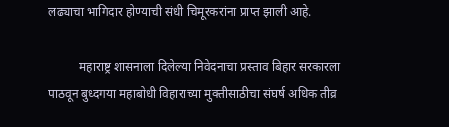लढ्याचा भागिदार होण्याची संधी चिमूरकरांना प्राप्त झाली आहे.

          महाराष्ट्र शासनाला दिलेल्या निवेदनाचा प्रस्ताव बिहार सरकारला पाठवून बुध्दगया महाबोधी विहाराच्या मुक्तीसाठीचा संघर्ष अधिक तीव्र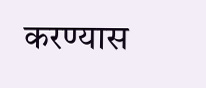करण्यास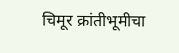चिमूर क्रांतीभूमीचा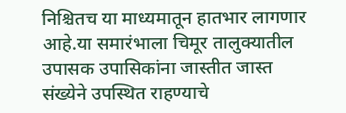निश्चितच या माध्यमातून हातभार लागणार आहे.या समारंभाला चिमूर तालुक्यातील उपासक उपासिकांना जास्तीत जास्त संख्येने उपस्थित राहण्याचे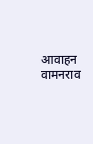आवाहन वामनराव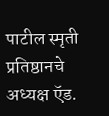पाटील स्मृती प्रतिष्ठानचे अध्यक्ष ऍड.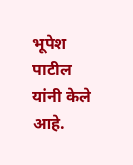भूपेश पाटील यांनी केले आहे.